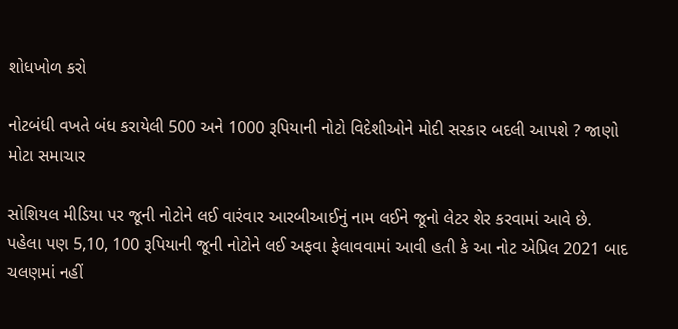શોધખોળ કરો

નોટબંધી વખતે બંધ કરાયેલી 500 અને 1000 રૂપિયાની નોટો વિદેશીઓને મોદી સરકાર બદલી આપશે ? જાણો મોટા સમાચાર

સોશિયલ મીડિયા પર જૂની નોટોને લઈ વારંવાર આરબીઆઈનું નામ લઈને જૂનો લેટર શેર કરવામાં આવે છે. પહેલા પણ 5,10, 100 રૂપિયાની જૂની નોટોને લઈ અફવા ફેલાવવામાં આવી હતી કે આ નોટ એપ્રિલ 2021 બાદ ચલણમાં નહીં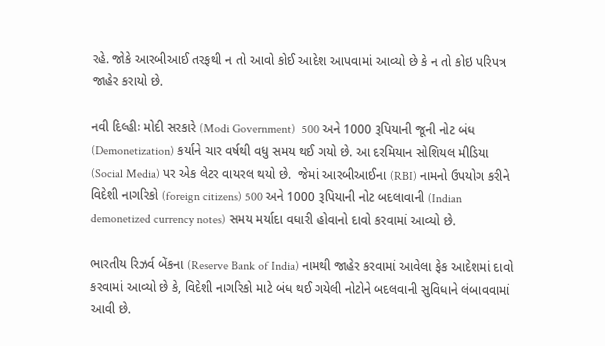રહે. જોકે આરબીઆઈ તરફથી ન તો આવો કોઈ આદેશ આપવામાં આવ્યો છે કે ન તો કોઇ પરિપત્ર જાહેર કરાયો છે.

નવી દિલ્હીઃ મોદી સરકારે (Modi Government)  500 અને 1000 રૂપિયાની જૂની નોટ બંધ (Demonetization) કર્યાને ચાર વર્ષથી વધુ સમય થઈ ગયો છે. આ દરમિયાન સોશિયલ મીડિયા (Social Media) પર એક લેટર વાયરલ થયો છે.  જેમાં આરબીઆઈના (RBI) નામનો ઉપયોગ કરીને વિદેશી નાગરિકો (foreign citizens) 500 અને 1000 રૂપિયાની નોટ બદલાવાની (Indian demonetized currency notes) સમય મર્યાદા વધારી હોવાનો દાવો કરવામાં આવ્યો છે.

ભારતીય રિઝર્વ બેંકના (Reserve Bank of India) નામથી જાહેર કરવામાં આવેલા ફેક આદેશમાં દાવો કરવામાં આવ્યો છે કે, વિદેશી નાગરિકો માટે બંધ થઈ ગયેલી નોટોને બદલવાની સુવિધાને લંબાવવામાં આવી છે.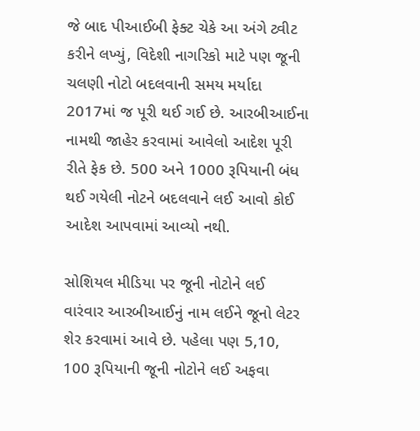જે બાદ પીઆઈબી ફેક્ટ ચેકે આ અંગે ટ્વીટ કરીને લખ્યું, વિદેશી નાગરિકો માટે પણ જૂની ચલણી નોટો બદલવાની સમય મર્યાદા 2017માં જ પૂરી થઈ ગઈ છે. આરબીઆઈના નામથી જાહેર કરવામાં આવેલો આદેશ પૂરી રીતે ફેક છે. 500 અને 1000 રૂપિયાની બંધ થઈ ગયેલી નોટને બદલવાને લઈ આવો કોઈ આદેશ આપવામાં આવ્યો નથી.

સોશિયલ મીડિયા પર જૂની નોટોને લઈ વારંવાર આરબીઆઈનું નામ લઈને જૂનો લેટર શેર કરવામાં આવે છે. પહેલા પણ 5,10, 100 રૂપિયાની જૂની નોટોને લઈ અફવા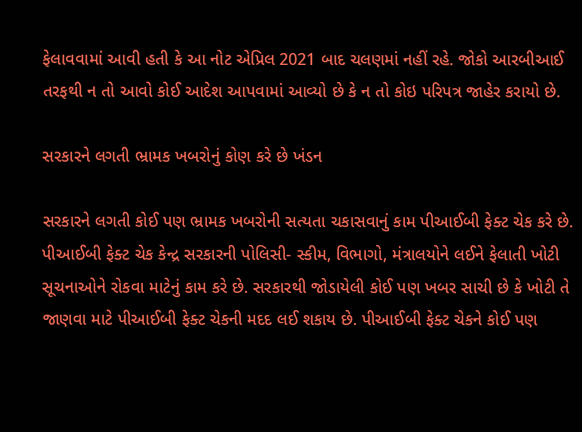ફેલાવવામાં આવી હતી કે આ નોટ એપ્રિલ 2021 બાદ ચલણમાં નહીં રહે. જોકો આરબીઆઈ તરફથી ન તો આવો કોઈ આદેશ આપવામાં આવ્યો છે કે ન તો કોઇ પરિપત્ર જાહેર કરાયો છે.

સરકારને લગતી ભ્રામક ખબરોનું કોણ કરે છે ખંડન

સરકારને લગતી કોઈ પણ ભ્રામક ખબરોની સત્યતા ચકાસવાનું કામ પીઆઈબી ફેક્ટ ચેક કરે છે. પીઆઈબી ફેક્ટ ચેક કેન્દ્ર સરકારની પોલિસી- સ્કીમ, વિભાગો, મંત્રાલયોને લઈને ફેલાતી ખોટી સૂચનાઓને રોકવા માટેનું કામ કરે છે. સરકારથી જોડાયેલી કોઈ પણ ખબર સાચી છે કે ખોટી તે જાણવા માટે પીઆઈબી ફેક્ટ ચેકની મદદ લઈ શકાય છે. પીઆઈબી ફેક્ટ ચેકને કોઈ પણ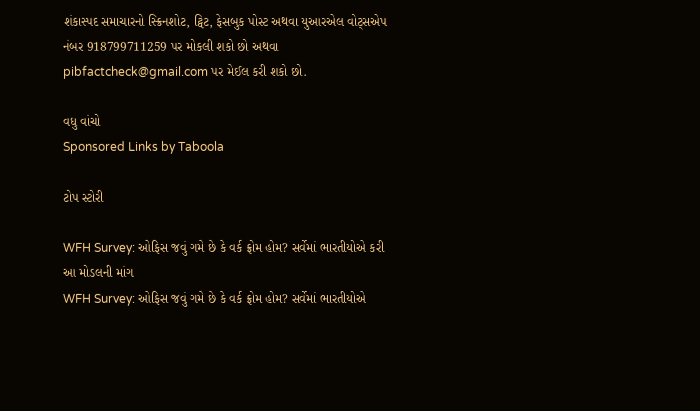શંકાસ્પદ સમાચારનો સ્ક્રિનશોટ, ટ્વિટ, ફેસબુક પોસ્ટ અથવા યુઆરએલ વોટ્સએપ નંબર 918799711259 પર મોકલી શકો છો અથવા pibfactcheck@gmail.com પર મેઈલ કરી શકો છો.

વધુ વાંચો
Sponsored Links by Taboola

ટોપ સ્ટોરી

WFH Survey: ઓફિસ જવું ગમે છે કે વર્ક ફ્રોમ હોમ? સર્વેમાં ભારતીયોએ કરી આ મોડલની માંગ
WFH Survey: ઓફિસ જવું ગમે છે કે વર્ક ફ્રોમ હોમ? સર્વેમાં ભારતીયોએ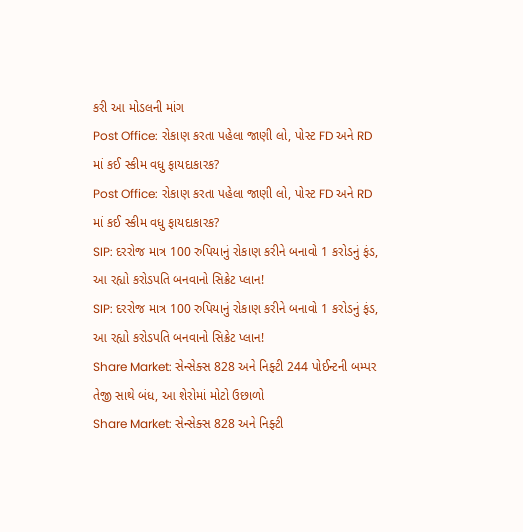કરી આ મોડલની માંગ
Post Office: રોકાણ કરતા પહેલા જાણી લો, પોસ્ટ FD અને RD માં કઈ સ્કીમ વધુ ફાયદાકારક?
Post Office: રોકાણ કરતા પહેલા જાણી લો, પોસ્ટ FD અને RD માં કઈ સ્કીમ વધુ ફાયદાકારક?
SIP: દરરોજ માત્ર 100 રુપિયાનું રોકાણ કરીને બનાવો 1 કરોડનું ફંડ, આ રહ્યો કરોડપતિ બનવાનો સિક્રેટ પ્લાન!
SIP: દરરોજ માત્ર 100 રુપિયાનું રોકાણ કરીને બનાવો 1 કરોડનું ફંડ, આ રહ્યો કરોડપતિ બનવાનો સિક્રેટ પ્લાન!
Share Market: સેન્સેક્સ 828 અને નિફ્ટી 244 પોઈન્ટની બમ્પર તેજી સાથે બંધ, આ શેરોમાં મોટો ઉછાળો
Share Market: સેન્સેક્સ 828 અને નિફ્ટી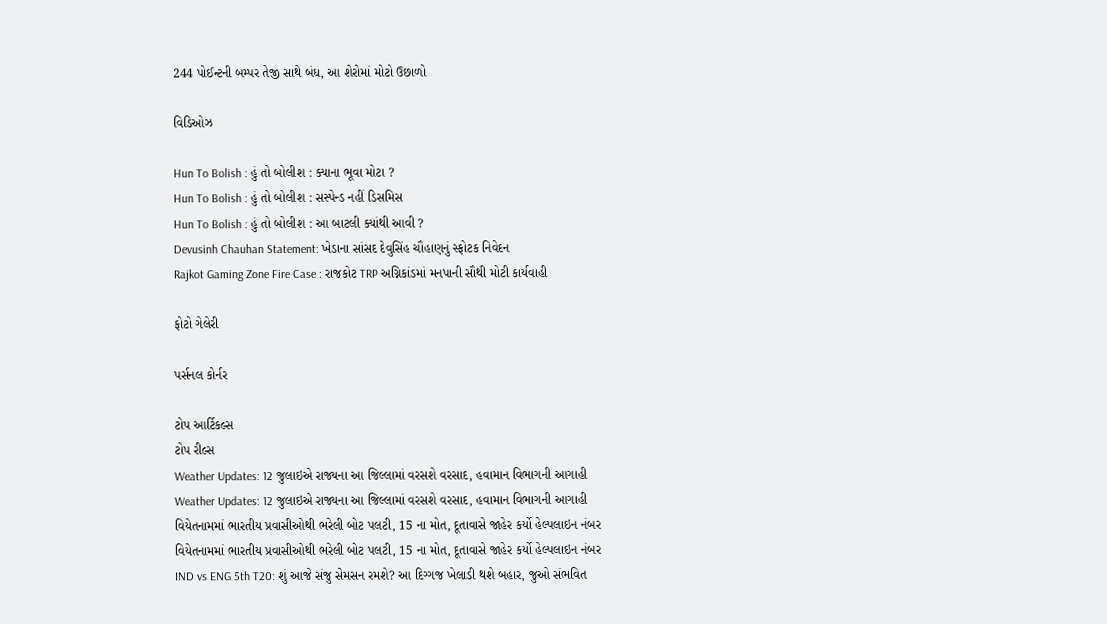244 પોઈન્ટની બમ્પર તેજી સાથે બંધ, આ શેરોમાં મોટો ઉછાળો

વિડિઓઝ

Hun To Bolish : હું તો બોલીશ : ક્યાના ભૂવા મોટા ?
Hun To Bolish : હું તો બોલીશ : સસ્પેન્ડ નહીં ડિસમિસ
Hun To Bolish : હું તો બોલીશ : આ બાટલી ક્યાંથી આવી ?
Devusinh Chauhan Statement: ખેડાના સાંસદ દેવુસિંહ ચૌહાણનું સ્ફોટક નિવેદન
Rajkot Gaming Zone Fire Case : રાજકોટ TRP અગ્નિકાંડમાં મનપાની સૌથી મોટી કાર્યવાહી

ફોટો ગેલેરી

પર્સનલ કોર્નર

ટોપ આર્ટિકલ્સ
ટોપ રીલ્સ
Weather Updates: 12 જુલાઇએ રાજ્યના આ જિલ્લામાં વરસશે વરસાદ, હવામાન વિભાગની આગાહી
Weather Updates: 12 જુલાઇએ રાજ્યના આ જિલ્લામાં વરસશે વરસાદ, હવામાન વિભાગની આગાહી
વિયેતનામમાં ભારતીય પ્રવાસીઓથી ભરેલી બોટ પલટી, 15 ના મોત, દૂતાવાસે જાહેર કર્યો હેલ્પલાઇન નંબર
વિયેતનામમાં ભારતીય પ્રવાસીઓથી ભરેલી બોટ પલટી, 15 ના મોત, દૂતાવાસે જાહેર કર્યો હેલ્પલાઇન નંબર
IND vs ENG 5th T20: શું આજે સંજુ સેમસન રમશે? આ દિગ્ગજ ખેલાડી થશે બહાર, જુઓ સંભવિત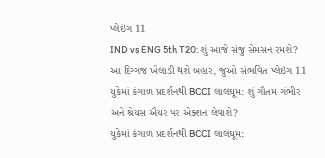પ્લેઇંગ 11
IND vs ENG 5th T20: શું આજે સંજુ સેમસન રમશે? આ દિગ્ગજ ખેલાડી થશે બહાર, જુઓ સંભવિત પ્લેઇંગ 11
યુકેમાં કંગાળ પ્રદર્શનથી BCCI લાલઘૂમ: શું ગૌતમ ગંભીર અને શ્રેયસ ઐયર પર એક્શન લેવાશે?
યુકેમાં કંગાળ પ્રદર્શનથી BCCI લાલઘૂમ: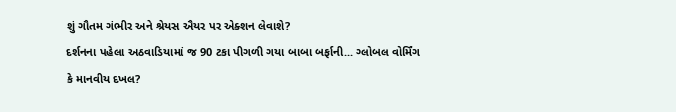શું ગૌતમ ગંભીર અને શ્રેયસ ઐયર પર એક્શન લેવાશે?
દર્શનના પહેલા અઠવાડિયામાં જ 90 ટકા પીગળી ગયા બાબા બર્ફાની... ગ્લોબલ વોર્મિંગ કે માનવીય દખલ?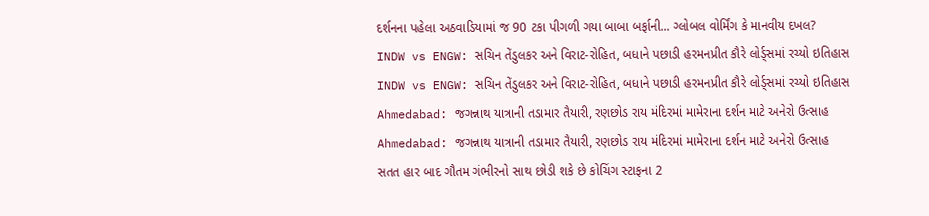દર્શનના પહેલા અઠવાડિયામાં જ 90 ટકા પીગળી ગયા બાબા બર્ફાની... ગ્લોબલ વોર્મિંગ કે માનવીય દખલ?
INDW vs ENGW: સચિન તેંડુલકર અને વિરાટ-રોહિત, બધાને પછાડી હરમનપ્રીત કૌરે લોર્ડ્સમાં રચ્યો ઇતિહાસ
INDW vs ENGW: સચિન તેંડુલકર અને વિરાટ-રોહિત, બધાને પછાડી હરમનપ્રીત કૌરે લોર્ડ્સમાં રચ્યો ઇતિહાસ
Ahmedabad: જગન્નાથ યાત્રાની તડામાર તૈયારી, રણછોડ રાય મંદિરમાં મામેરાના દર્શન માટે અનેરો ઉત્સાહ
Ahmedabad: જગન્નાથ યાત્રાની તડામાર તૈયારી, રણછોડ રાય મંદિરમાં મામેરાના દર્શન માટે અનેરો ઉત્સાહ
સતત હાર બાદ ગૌતમ ગંભીરનો સાથ છોડી શકે છે કોચિંગ સ્ટાફના 2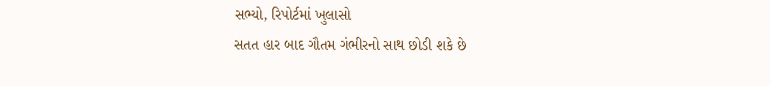સભ્યો, રિપોર્ટમાં ખુલાસો
સતત હાર બાદ ગૌતમ ગંભીરનો સાથ છોડી શકે છે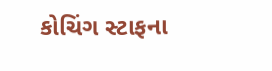કોચિંગ સ્ટાફના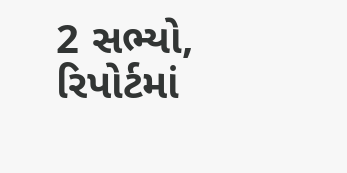2 સભ્યો, રિપોર્ટમાં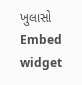ખુલાસો
Embed widget